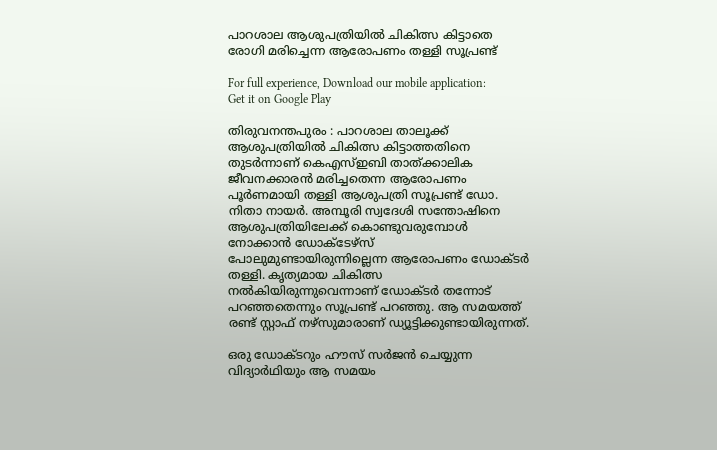പാറശാല ആശുപത്രിയില്‍ ചികിത്സ കിട്ടാതെ രോഗി മരിച്ചെന്ന ആരോപണം തള്ളി സൂപ്രണ്ട്

For full experience, Download our mobile application:
Get it on Google Play

തിരുവനന്തപുരം : പാറശാല താലൂക്ക് ആശുപത്രിയില്‍ ചികിത്സ കിട്ടാത്തതിനെ തുടര്‍ന്നാണ് കെഎസ്ഇബി താത്ക്കാലിക ജീവനക്കാരന്‍ മരിച്ചതെന്ന ആരോപണം പൂര്‍ണമായി തള്ളി ആശുപത്രി സൂപ്രണ്ട് ഡോ. നിതാ നായര്‍. അമ്പൂരി സ്വദേശി സന്തോഷിനെ ആശുപത്രിയിലേക്ക് കൊണ്ടുവരുമ്പോള്‍ നോക്കാന്‍ ഡോക്ടേഴ്‌സ് പോലുമുണ്ടായിരുന്നില്ലെന്ന ആരോപണം ഡോക്ടര്‍ തള്ളി. കൃത്യമായ ചികിത്സ നല്‍കിയിരുന്നുവെന്നാണ് ഡോക്ടര്‍ തന്നോട് പറഞ്ഞതെന്നും സൂപ്രണ്ട് പറഞ്ഞു. ആ സമയത്ത് രണ്ട് സ്റ്റാഫ് നഴ്‌സുമാരാണ് ഡ്യൂട്ടിക്കുണ്ടായിരുന്നത്.

ഒരു ഡോക്ടറും ഹൗസ് സര്‍ജന്‍ ചെയ്യുന്ന വിദ്യാര്‍ഥിയും ആ സമയം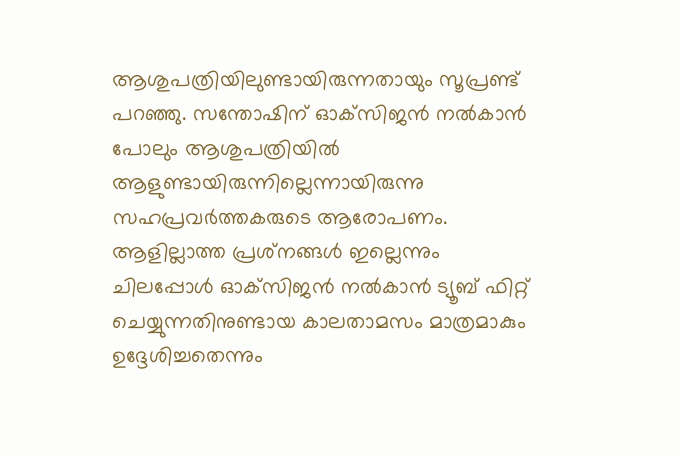ആശുപത്രിയിലുണ്ടായിരുന്നതായും സൂപ്രണ്ട് പറഞ്ഞു. സന്തോഷിന് ഓക്‌സിജന്‍ നല്‍കാന്‍ പോലും ആശുപത്രിയില്‍ ആളുണ്ടായിരുന്നില്ലെന്നായിരുന്നു സഹപ്രവര്‍ത്തകരുടെ ആരോപണം. ആളില്ലാത്ത പ്രശ്‌നങ്ങള്‍ ഇല്ലെന്നും ചിലപ്പോള്‍ ഓക്‌സിജന്‍ നല്‍കാന്‍ ട്യൂബ് ഫിറ്റ് ചെയ്യുന്നതിനുണ്ടായ കാലതാമസം മാത്രമാകും ഉദ്ദേശിച്ചതെന്നും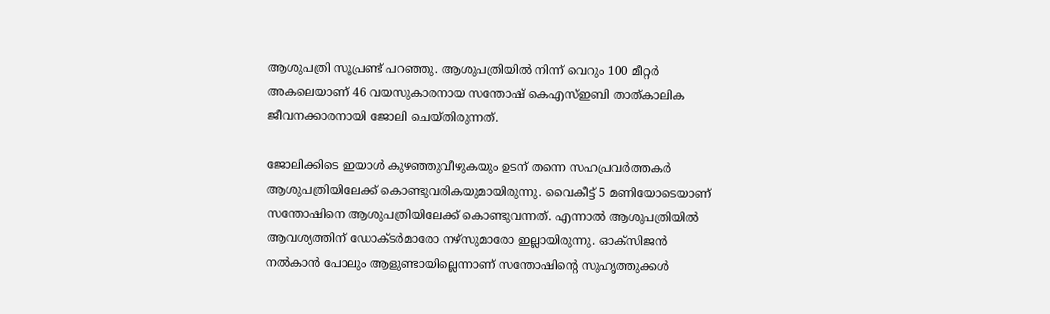ആശുപത്രി സൂപ്രണ്ട് പറഞ്ഞു. ആശുപത്രിയില്‍ നിന്ന് വെറും 100 മീറ്റര്‍ അകലെയാണ് 46 വയസുകാരനായ സന്തോഷ് കെഎസ്ഇബി താത്കാലിക ജീവനക്കാരനായി ജോലി ചെയ്തിരുന്നത്.

ജോലിക്കിടെ ഇയാള്‍ കുഴഞ്ഞുവീഴുകയും ഉടന് തന്നെ സഹപ്രവര്‍ത്തകര്‍ ആശുപത്രിയിലേക്ക് കൊണ്ടുവരികയുമായിരുന്നു. വൈകീട്ട് 5 മണിയോടെയാണ് സന്തോഷിനെ ആശുപത്രിയിലേക്ക് കൊണ്ടുവന്നത്. എന്നാല്‍ ആശുപത്രിയില്‍ ആവശ്യത്തിന് ഡോക്ടര്‍മാരോ നഴ്‌സുമാരോ ഇല്ലായിരുന്നു. ഓക്‌സിജന്‍ നല്‍കാന്‍ പോലും ആളുണ്ടായില്ലെന്നാണ് സന്തോഷിന്റെ സുഹൃത്തുക്കള്‍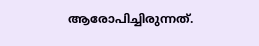ആരോപിച്ചിരുന്നത്.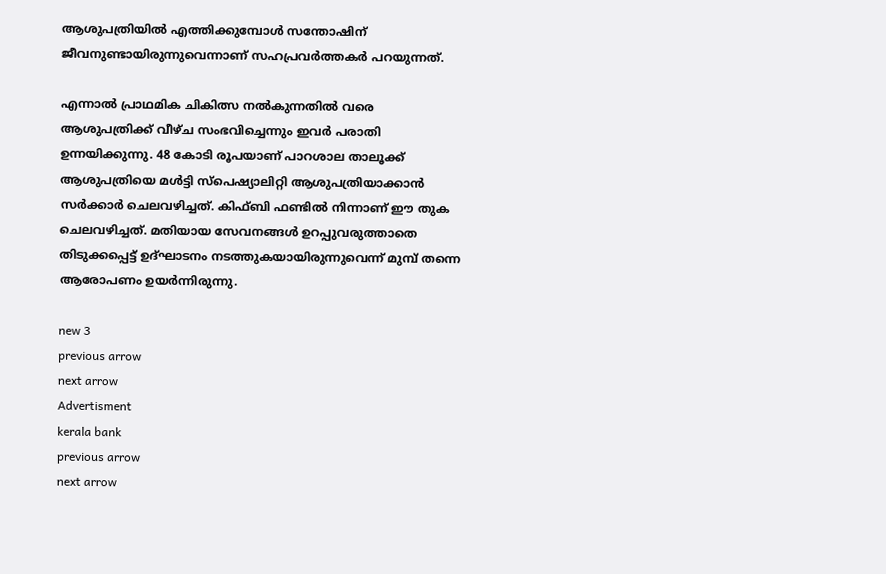ആശുപത്രിയില്‍ എത്തിക്കുമ്പോള്‍ സന്തോഷിന് ജീവനുണ്ടായിരുന്നുവെന്നാണ് സഹപ്രവര്‍ത്തകര്‍ പറയുന്നത്.

എന്നാല്‍ പ്രാഥമിക ചികിത്സ നല്‍കുന്നതില്‍ വരെ ആശുപത്രിക്ക് വീഴ്ച സംഭവിച്ചെന്നും ഇവര്‍ പരാതി ഉന്നയിക്കുന്നു. 48 കോടി രൂപയാണ് പാറശാല താലൂക്ക് ആശുപത്രിയെ മള്‍ട്ടി സ്‌പെഷ്യാലിറ്റി ആശുപത്രിയാക്കാന്‍ സര്‍ക്കാര്‍ ചെലവഴിച്ചത്. കിഫ്ബി ഫണ്ടില്‍ നിന്നാണ് ഈ തുക ചെലവഴിച്ചത്. മതിയായ സേവനങ്ങള്‍ ഉറപ്പുവരുത്താതെ തിടുക്കപ്പെട്ട് ഉദ്ഘാടനം നടത്തുകയായിരുന്നുവെന്ന് മുമ്പ് തന്നെ ആരോപണം ഉയര്‍ന്നിരുന്നു.

new 3
previous arrow
next arrow
Advertisment
kerala bank
previous arrow
next arrow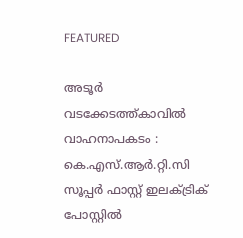FEATURED

അടൂര്‍ വടക്കേടത്ത്കാവില്‍ വാഹനാപകടം : കെ.എസ്.ആര്‍.റ്റി.സി സൂപ്പര്‍ ഫാസ്റ്റ് ഇലക്‌ട്രിക് പോസ്റ്റില്‍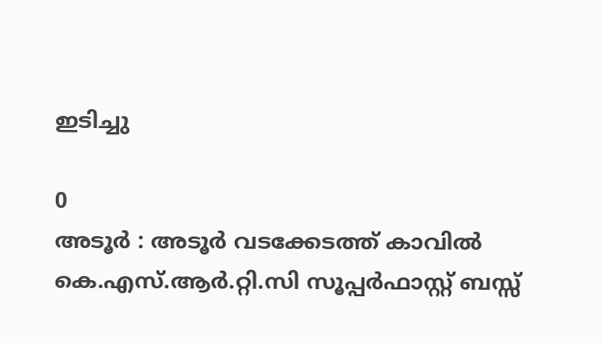ഇടിച്ചു

0
അടൂര്‍ : അടൂര്‍ വടക്കേടത്ത് കാവില്‍ കെ.എസ്.ആര്‍.റ്റി.സി സൂപ്പര്‍ഫാസ്റ്റ് ബസ്സ്‌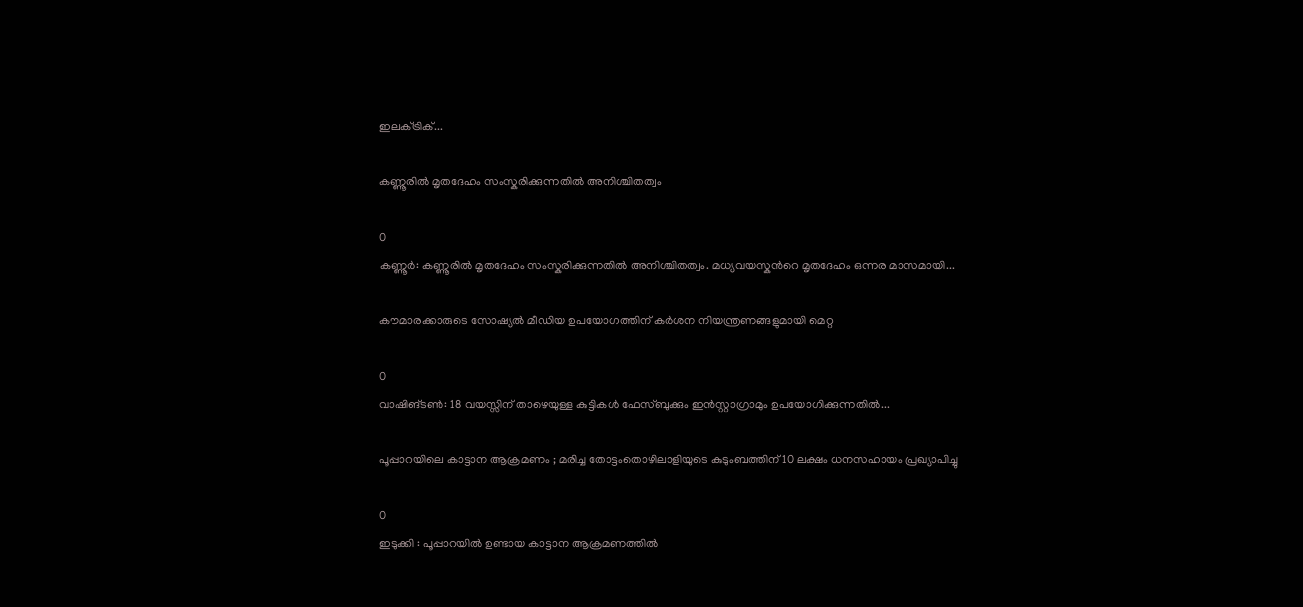ഇലക്‌ട്രിക്...

കണ്ണൂരിൽ മൃതദേഹം സംസ്കരിക്കുന്നതിൽ അനിശ്ചിതത്വം

0
കണ്ണൂർ: കണ്ണൂരിൽ മൃതദേഹം സംസ്കരിക്കുന്നതിൽ അനിശ്ചിതത്വം. മധ്യവയസ്കന്‍റെ മൃതദേഹം ഒന്നര മാസമായി...

കൗമാരക്കാരുടെ സോഷ്യൽ മീഡിയ ഉപയോഗത്തിന് കർശന നിയന്ത്രണങ്ങളുമായി മെറ്റ

0
വാഷിങ്ടൺ: 18 വയസ്സിന് താഴെയുള്ള കുട്ടികൾ ഫേസ്ബുക്കും ഇൻസ്റ്റാഗ്രാമും ഉപയോഗിക്കുന്നതിൽ...

പൂപ്പാറയിലെ കാട്ടാന ആക്രമണം ; മരിച്ച തോട്ടംതൊഴിലാളിയുടെ കുടുംബത്തിന് 10 ലക്ഷം ധനസഹായം പ്രഖ്യാപിച്ചു

0
ഇടുക്കി : പൂപ്പാറയിൽ ഉണ്ടായ കാട്ടാന ആക്രമണത്തിൽ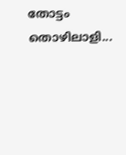തോട്ടം തൊഴിലാളി...